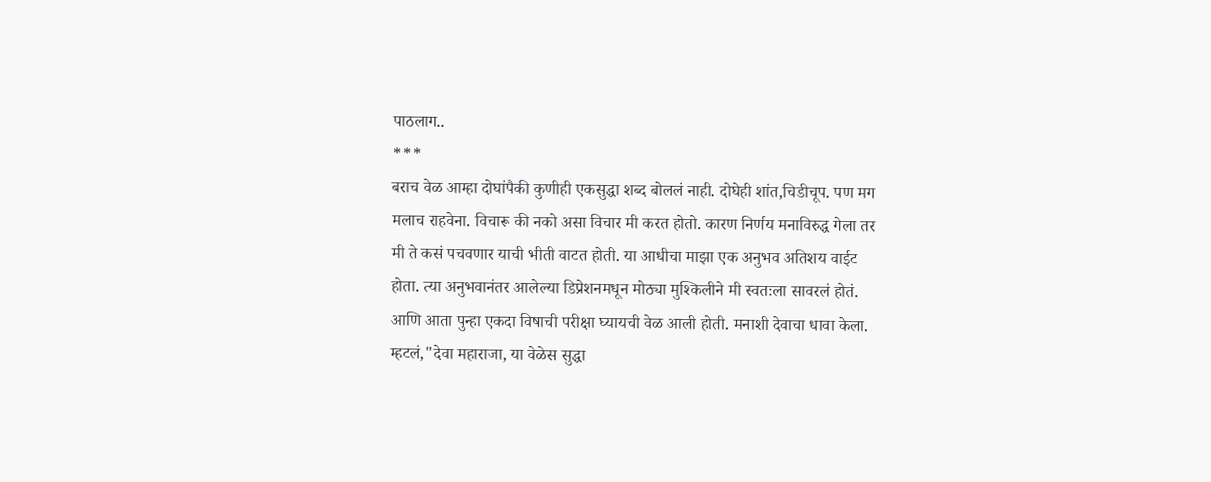पाठलाग..
***
बराच वेळ आम्हा दोघांपैकी कुणीही एकसुद्धा शब्द बोललं नाही. दोघेही शांत,चिडीचूप. पण मग मलाच राहवेना. विचारू की नको असा विचार मी करत होतो. कारण निर्णय मनाविरुद्ध गेला तर मी ते कसं पचवणार याची भीती वाटत होती. या आधीचा माझा एक अनुभव अतिशय वाईट होता. त्या अनुभवानंतर आलेल्या डिप्रेशनमधून मोठ्या मुश्किलीने मी स्वतःला सावरलं होतं. आणि आता पुन्हा एकदा विषाची परीक्षा घ्यायची वेळ आली होती. मनाशी देवाचा धावा केला. म्हटलं,"देवा महाराजा, या वेळेस सुद्धा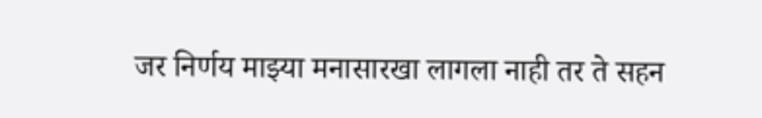जर निर्णय माझ्या मनासारखा लागला नाही तर ते सहन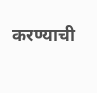करण्याची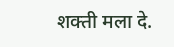शक्ती मला दे.